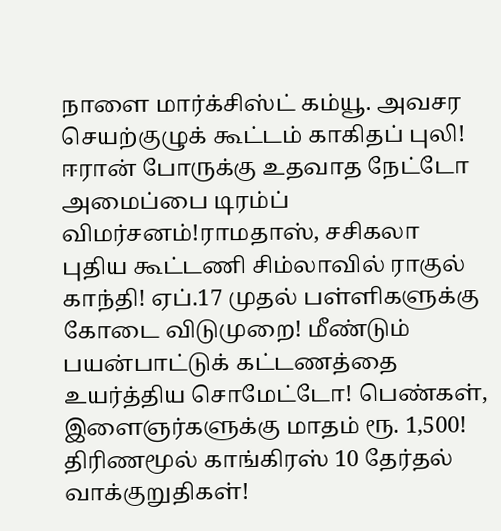நாளை மார்க்சிஸ்ட் கம்யூ. அவசர செயற்குழுக் கூட்டம் காகிதப் புலி! ஈரான் போருக்கு உதவாத நேட்டோ அமைப்பை டிரம்ப் விமர்சனம்!ராமதாஸ், சசிகலா புதிய கூட்டணி சிம்லாவில் ராகுல் காந்தி! ஏப்.17 முதல் பள்ளிகளுக்கு கோடை விடுமுறை! மீண்டும் பயன்பாட்டுக் கட்டணத்தை உயர்த்திய சொமேட்டோ! பெண்கள், இளைஞர்களுக்கு மாதம் ரூ. 1,500! திரிணமூல் காங்கிரஸ் 10 தேர்தல் வாக்குறுதிகள்!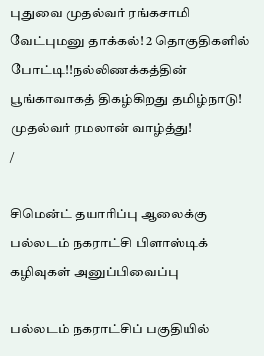புதுவை முதல்வர் ரங்கசாமி வேட்புமனு தாக்கல்! 2 தொகுதிகளில் போட்டி!!நல்லிணக்கத்தின் பூங்காவாகத் திகழ்கிறது தமிழ்நாடு! முதல்வர் ரமலான் வாழ்த்து!
/

சிமென்ட் தயாரிப்பு ஆலைக்கு பல்லடம் நகராட்சி பிளாஸ்டிக் கழிவுகள் அனுப்பிவைப்பு

பல்லடம் நகராட்சிப் பகுதியில்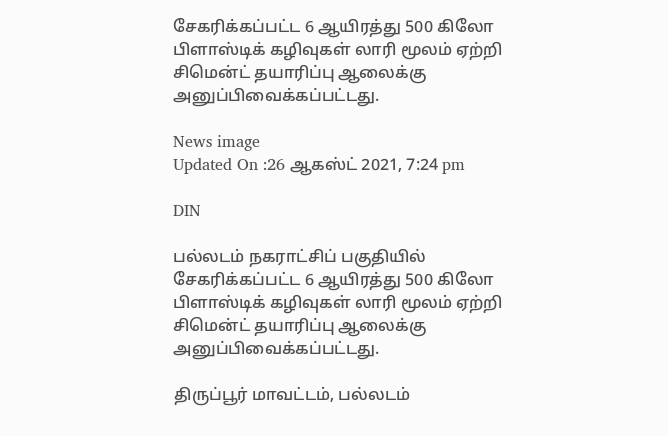சேகரிக்கப்பட்ட 6 ஆயிரத்து 500 கிலோ பிளாஸ்டிக் கழிவுகள் லாரி மூலம் ஏற்றி சிமென்ட் தயாரிப்பு ஆலைக்கு அனுப்பிவைக்கப்பட்டது.

News image
Updated On :26 ஆகஸ்ட் 2021, 7:24 pm

DIN

பல்லடம் நகராட்சிப் பகுதியில் சேகரிக்கப்பட்ட 6 ஆயிரத்து 500 கிலோ பிளாஸ்டிக் கழிவுகள் லாரி மூலம் ஏற்றி சிமென்ட் தயாரிப்பு ஆலைக்கு அனுப்பிவைக்கப்பட்டது.

திருப்பூர் மாவட்டம், பல்லடம்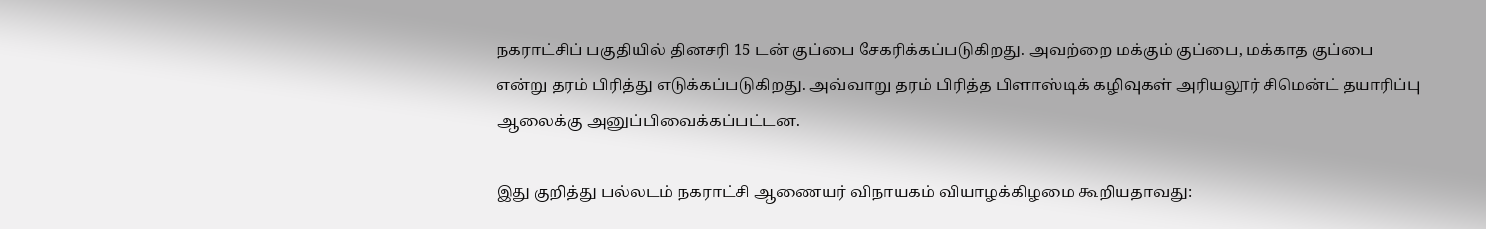நகராட்சிப் பகுதியில் தினசரி 15 டன் குப்பை சேகரிக்கப்படுகிறது. அவற்றை மக்கும் குப்பை, மக்காத குப்பை என்று தரம் பிரித்து எடுக்கப்படுகிறது. அவ்வாறு தரம் பிரித்த பிளாஸ்டிக் கழிவுகள் அரியலூர் சிமென்ட் தயாரிப்பு ஆலைக்கு அனுப்பிவைக்கப்பட்டன.

இது குறித்து பல்லடம் நகராட்சி ஆணையர் விநாயகம் வியாழக்கிழமை கூறியதாவது: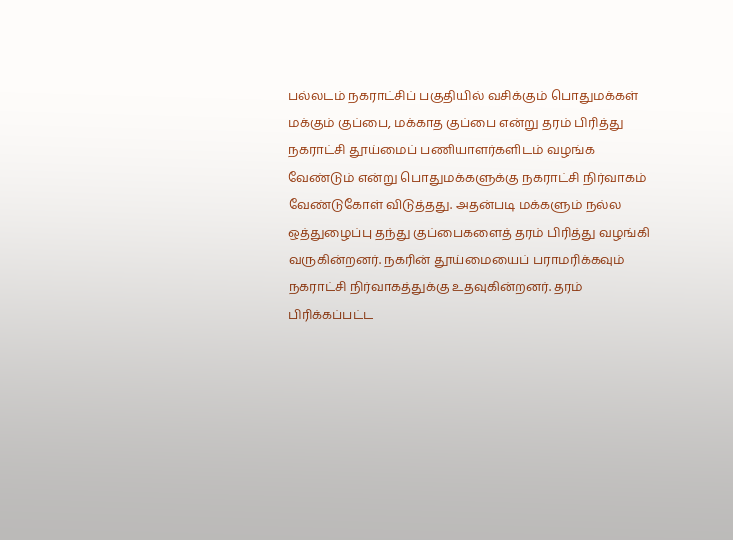பல்லடம் நகராட்சிப் பகுதியில் வசிக்கும் பொதுமக்கள் மக்கும் குப்பை, மக்காத குப்பை என்று தரம் பிரித்து நகராட்சி தூய்மைப் பணியாளர்களிடம் வழங்க வேண்டும் என்று பொதுமக்களுக்கு நகராட்சி நிர்வாகம் வேண்டுகோள் விடுத்தது. அதன்படி மக்களும் நல்ல ஒத்துழைப்பு தந்து குப்பைகளைத் தரம் பிரித்து வழங்கி வருகின்றனர். நகரின் தூய்மையைப் பராமரிக்கவும் நகராட்சி நிர்வாகத்துக்கு உதவுகின்றனர். தரம் பிரிக்கப்பட்ட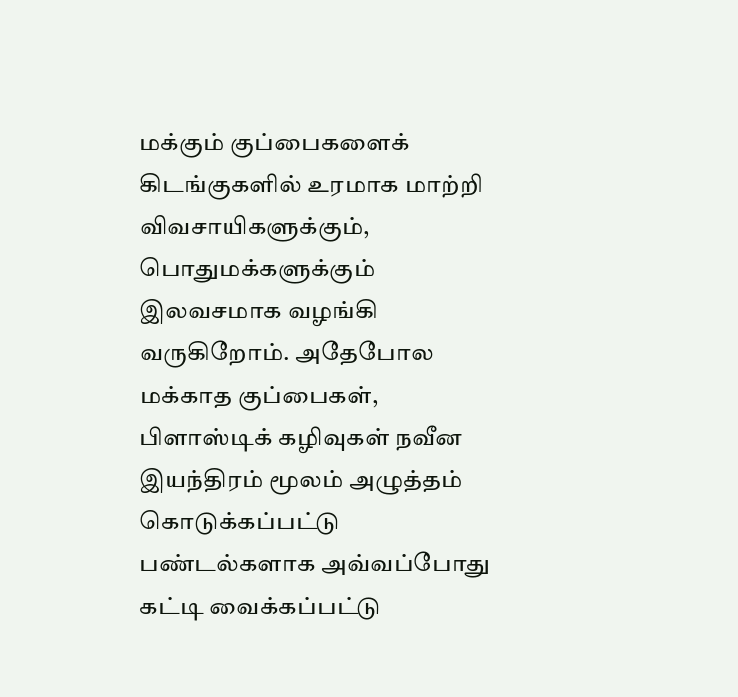மக்கும் குப்பைகளைக் கிடங்குகளில் உரமாக மாற்றி விவசாயிகளுக்கும், பொதுமக்களுக்கும் இலவசமாக வழங்கி வருகிறோம். அதேபோல மக்காத குப்பைகள், பிளாஸ்டிக் கழிவுகள் நவீன இயந்திரம் மூலம் அழுத்தம் கொடுக்கப்பட்டு பண்டல்களாக அவ்வப்போது கட்டி வைக்கப்பட்டு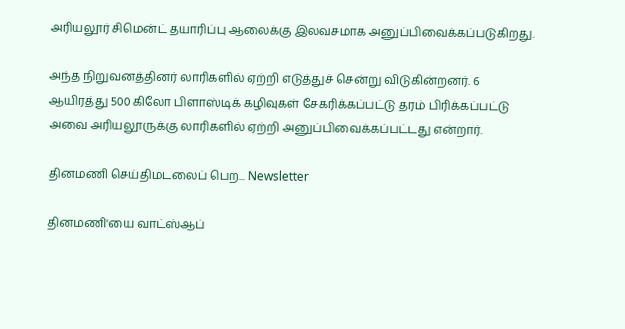அரியலூர் சிமென்ட் தயாரிப்பு ஆலைக்கு இலவசமாக அனுப்பிவைக்கப்படுகிறது.

அந்த நிறுவனத்தினர் லாரிகளில் ஏற்றி எடுத்துச் சென்று விடுகின்றனர். 6 ஆயிரத்து 500 கிலோ பிளாஸ்டிக் கழிவுகள் சேகரிக்கப்பட்டு தரம் பிரிக்கப்பட்டு அவை அரியலூருக்கு லாரிகளில் ஏற்றி அனுப்பிவைக்கப்பட்டது என்றார்.

தினமணி செய்திமடலைப் பெற... Newsletter

தினமணி'யை வாட்ஸ்ஆப்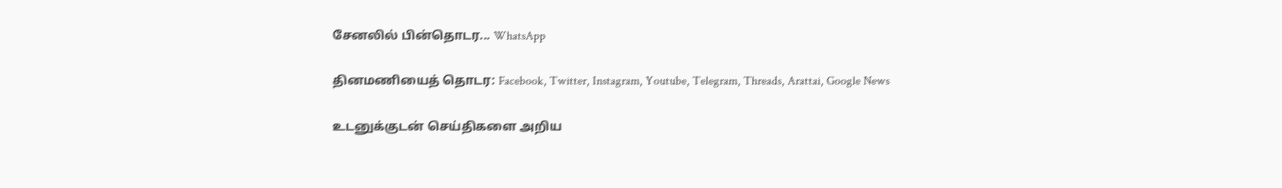சேனலில் பின்தொடர... WhatsApp

தினமணியைத் தொடர: Facebook, Twitter, Instagram, Youtube, Telegram, Threads, Arattai, Google News

உடனுக்குடன் செய்திகளை அறிய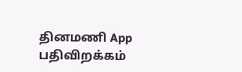தினமணி App பதிவிறக்கம்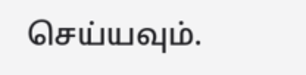செய்யவும்.